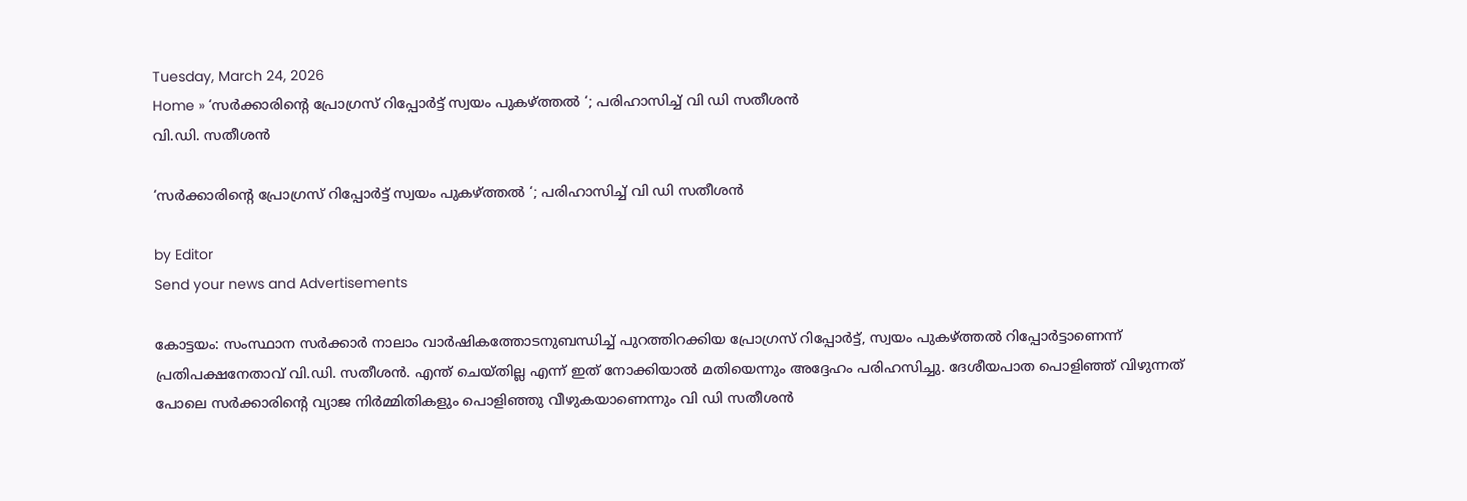Tuesday, March 24, 2026
Home » ‘സര്‍ക്കാരിന്റെ പ്രോഗ്രസ് റിപ്പോര്‍ട്ട് സ്വയം പുകഴ്ത്തല്‍ ‘; പരിഹാസിച്ച് വി ഡി സതീശന്‍
വി.ഡി. സതീശൻ

‘സര്‍ക്കാരിന്റെ പ്രോഗ്രസ് റിപ്പോര്‍ട്ട് സ്വയം പുകഴ്ത്തല്‍ ‘; പരിഹാസിച്ച് വി ഡി സതീശന്‍

by Editor
Send your news and Advertisements

കോട്ടയം: സംസ്ഥാന സർക്കാർ നാലാം വാർഷികത്തോടനുബന്ധിച്ച് പുറത്തിറക്കിയ പ്രോഗ്രസ് റിപ്പോർട്ട്, സ്വയം പുകഴ്ത്തൽ റിപ്പോർട്ടാണെന്ന് പ്രതിപക്ഷനേതാവ് വി.ഡി. സതീശൻ. എന്ത് ചെയ്തില്ല എന്ന് ഇത് നോക്കിയാല്‍ മതിയെന്നും അദ്ദേഹം പരിഹസിച്ചു. ദേശീയപാത പൊളിഞ്ഞ് വിഴുന്നത് പോലെ സര്‍ക്കാരിന്റെ വ്യാജ നിര്‍മ്മിതികളും പൊളിഞ്ഞു വീഴുകയാണെന്നും വി ഡി സതീശന്‍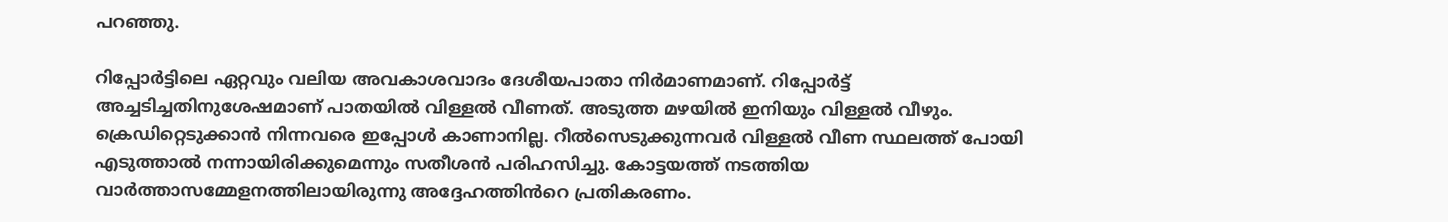പറഞ്ഞു.

റിപ്പോർട്ടിലെ ഏറ്റവും വലിയ അവകാശവാദം ദേശീയപാതാ നിർമാണമാണ്. റിപ്പോർട്ട് അച്ചടിച്ചതിനുശേഷമാണ് പാതയിൽ വിള്ളൽ വീണത്. അടുത്ത മഴയിൽ ഇനിയും വിള്ളൽ വീഴും. ക്രെഡിറ്റെടുക്കാൻ നിന്നവരെ ഇപ്പോൾ കാണാനില്ല. റീൽസെടുക്കുന്നവർ വിള്ളൽ വീണ സ്ഥലത്ത് പോയി എടുത്താൽ നന്നായിരിക്കുമെന്നും സതീശൻ പരിഹസിച്ചു. കോട്ടയത്ത് നടത്തിയ വാർത്താസമ്മേളനത്തിലായിരുന്നു അദ്ദേഹത്തിൻറെ പ്രതികരണം.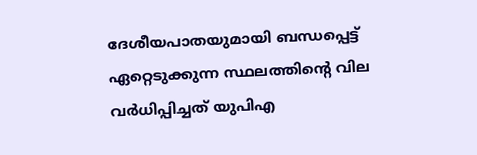ദേശീയപാതയുമായി ബന്ധപ്പെട്ട് ഏറ്റെടുക്കുന്ന സ്ഥലത്തിന്റെ വില വര്‍ധിപ്പിച്ചത് യുപിഎ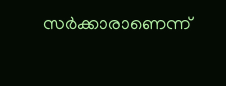സര്‍ക്കാരാണെന്ന്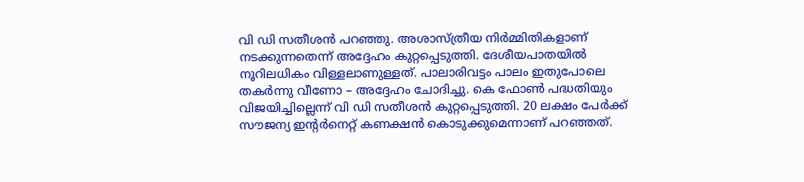വി ഡി സതീശന്‍ പറഞ്ഞു. അശാസ്ത്രീയ നിര്‍മ്മിതികളാണ് നടക്കുന്നതെന്ന് അദ്ദേഹം കുറ്റപ്പെടുത്തി. ദേശീയപാതയില്‍ നൂറിലധികം വിള്ളലാണുള്ളത്. പാലാരിവട്ടം പാലം ഇതുപോലെ തകര്‍ന്നു വീണോ – അദ്ദേഹം ചോദിച്ചു. കെ ഫോണ്‍ പദ്ധതിയും വിജയിച്ചില്ലെന്ന് വി ഡി സതീശന്‍ കുറ്റപ്പെടുത്തി. 20 ലക്ഷം പേര്‍ക്ക് സൗജന്യ ഇന്റര്‍നെറ്റ് കണക്ഷന്‍ കൊടുക്കുമെന്നാണ് പറഞ്ഞത്.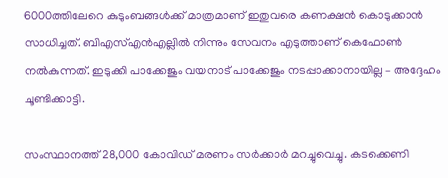6000ത്തിലേറെ കുടുംബങ്ങള്‍ക്ക് മാത്രമാണ് ഇതുവരെ കണക്ഷന്‍ കൊടുക്കാന്‍ സാധിച്ചത്. ബിഎസ്എന്‍എല്ലില്‍ നിന്നും സേവനം എടുത്താണ് കെഫോണ്‍ നല്‍കുന്നത്. ഇടുക്കി പാക്കേജും വയനാട് പാക്കേജും നടപ്പാക്കാനായില്ല – അദ്ദേഹം ചൂണ്ടിക്കാട്ടി.

സംസ്ഥാനത്ത് 28,000 കോവിഡ് മരണം സർക്കാർ മറച്ചുവെച്ചു. കടക്കെണി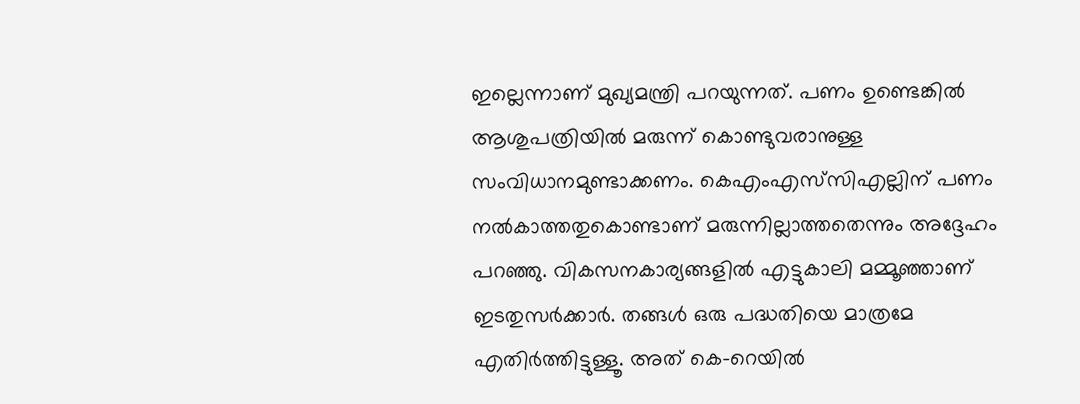ഇല്ലെന്നാണ് മുഖ്യമന്ത്രി പറയുന്നത്. പണം ഉണ്ടെങ്കിൽ ആശുപത്രിയിൽ മരുന്ന് കൊണ്ടുവരാനുള്ള സംവിധാനമുണ്ടാക്കണം. കെഎംഎസ്‌സിഎല്ലിന് പണം നൽകാത്തതുകൊണ്ടാണ് മരുന്നില്ലാത്തതെന്നും അദ്ദേഹം പറഞ്ഞു. വികസനകാര്യങ്ങളിൽ എട്ടുകാലി മമ്മൂഞ്ഞാണ് ഇടതുസർക്കാർ. തങ്ങൾ ഒരു പദ്ധതിയെ മാത്രമേ എതിർത്തിട്ടുള്ളൂ. അത് കെ-റെയിൽ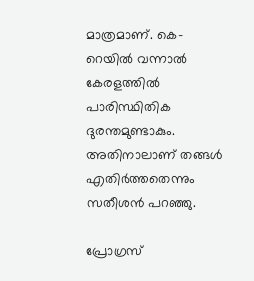മാത്രമാണ്. കെ-റെയിൽ വന്നാൽ കേരളത്തിൽ പാരിസ്ഥിതിക ദുരന്തമുണ്ടാകും. അതിനാലാണ് തങ്ങൾ എതിർത്തതെന്നും സതീശൻ പറഞ്ഞു.

പ്രോഗ്രസ്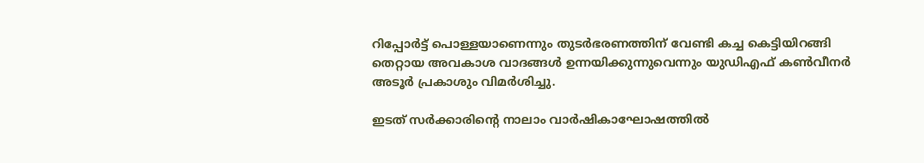റിപ്പോര്‍ട്ട് പൊള്ളയാണെന്നും തുടര്‍ഭരണത്തിന് വേണ്ടി കച്ച കെട്ടിയിറങ്ങി തെറ്റായ അവകാശ വാദങ്ങള്‍ ഉന്നയിക്കുന്നുവെന്നും യുഡിഎഫ് കണ്‍വീനര്‍ അടൂര്‍ പ്രകാശും വിമര്‍ശിച്ചു.

ഇടത് സർക്കാരിന്റെ നാലാം വാർഷികാഘോഷത്തിൽ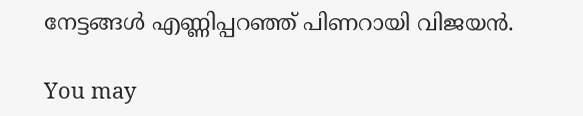നേട്ടങ്ങൾ എണ്ണിപ്പറഞ്ഞ് പിണറായി വിജയൻ.

You may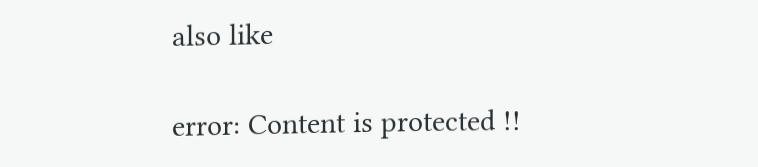also like

error: Content is protected !!